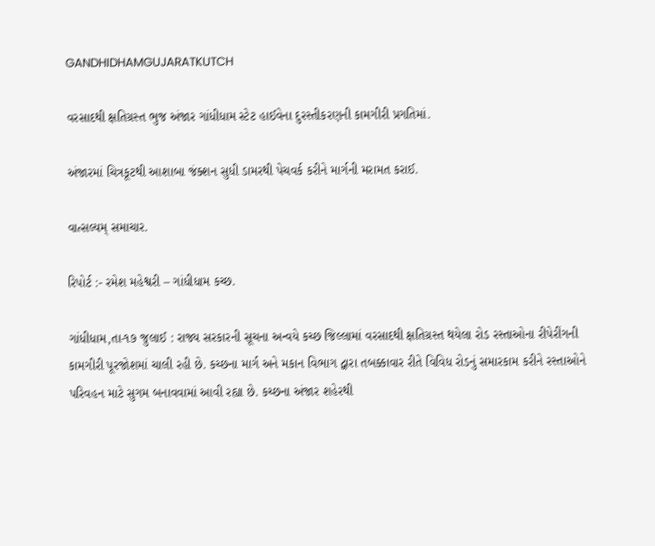GANDHIDHAMGUJARATKUTCH

વરસાદથી ક્ષતિગ્રસ્ત ભુજ અંજાર ગાંધીધામ સ્ટેટ હાઈવેના દુરસ્તીકરણની કામગીરી પ્રગતિમાં.

અંજારમાં ચિત્રકૂટથી આશાબા જંક્શન સુધી ડામરથી પેચવર્ક કરીને માર્ગની મરામત કરાઈ.

વાત્સલ્યમ્ સમાચાર.

રિપોર્ટ :- રમેશ મહેશ્વરી – ગાંધીધામ કચ્છ.

ગાંધીધામ,તા-૧૭ જુલાઈ : રાજ્ય સરકારની સૂચના અન્વયે કચ્છ જિલ્લામાં વરસાદથી ક્ષતિગ્રસ્ત થયેલા રોડ રસ્તાઓના રીપેરીંગની કામગીરી પૂરજોશમાં ચાલી રહી છે. કચ્છના માર્ગ અને મકાન વિભાગ દ્વારા તબક્કાવાર રીતે વિવિધ રોડનું સમારકામ કરીને રસ્તાઓને પરિવહન માટે સુગમ બનાવવામાં આવી રહ્યા છે. કચ્છના અંજાર શહેરથી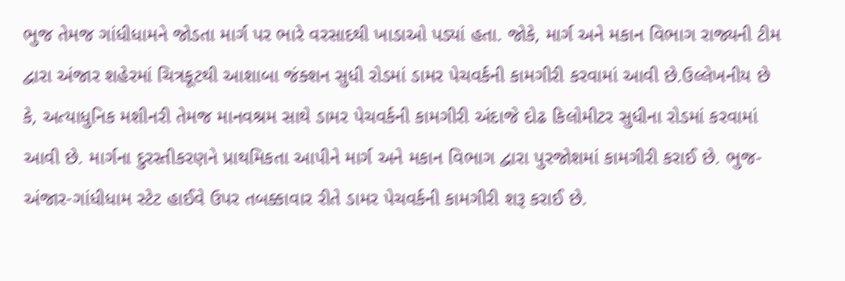ભુજ તેમજ ગાંધીધામને જોડતા માર્ગ પર ભારે વરસાદથી ખાડાઓ પડ્યાં હતા. જોકે, માર્ગ અને મકાન વિભાગ રાજ્યની ટીમ દ્વારા અંજાર શહેરમાં ચિત્રકૂટથી આશાબા જંક્શન સુધી રોડમાં ડામર પેચવર્કની કામગીરી કરવામાં આવી છે.ઉલ્લેખનીય છે કે, અત્યાધુનિક મશીનરી તેમજ માનવશ્રમ સાથે ડામર પેચવર્કની કામગીરી અંદાજે દોઢ કિલોમીટર સુધીના રોડમાં કરવામાં આવી છે. માર્ગના દુરસ્તીકરણને પ્રાથમિકતા આપીને માર્ગ અને મકાન વિભાગ દ્વારા પુરજોશમાં કામગીરી કરાઈ છે. ભુજ-અંજાર-ગાંધીધામ સ્ટેટ હાઈવે ઉપર તબક્કાવાર રીતે ડામર પેચવર્કની કામગીરી શરૂ કરાઈ છે.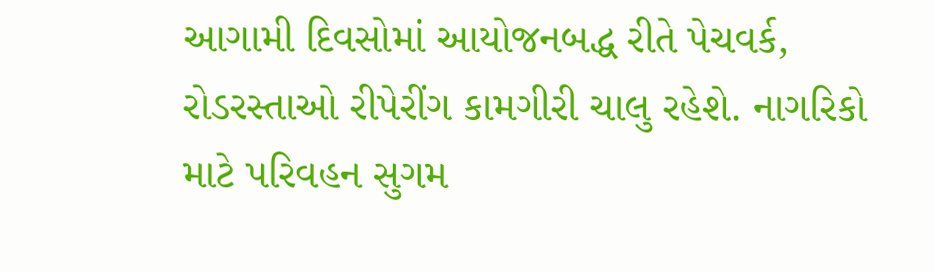આગામી દિવસોમાં આયોજનબદ્ધ રીતે પેચવર્ક, રોડરસ્તાઓ રીપેરીંગ કામગીરી ચાલુ રહેશે. નાગરિકો માટે પરિવહન સુગમ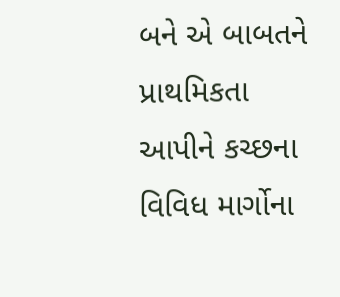બને એ બાબતને પ્રાથમિકતા આપીને કચ્છના વિવિધ માર્ગોના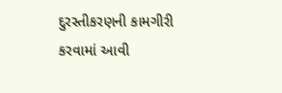દુરસ્તીકરણની કામગીરી કરવામાં આવી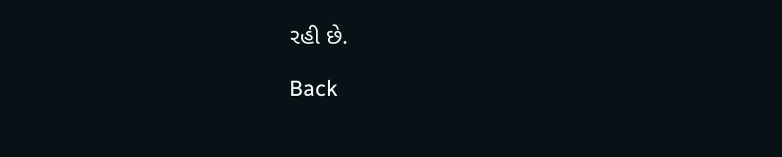રહી છે.

Back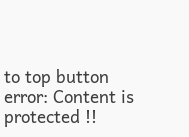to top button
error: Content is protected !!